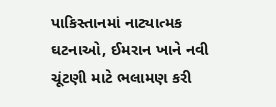પાકિસ્તાનમાં નાટ્યાત્મક ઘટનાઓ, ઈમરાન ખાને નવી ચૂંટણી માટે ભલામણ કરી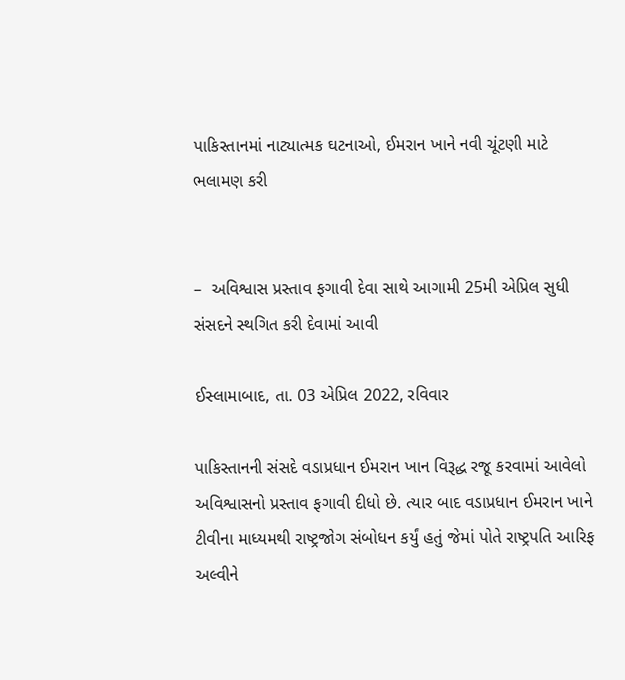પાકિસ્તાનમાં નાટ્યાત્મક ઘટનાઓ, ઈમરાન ખાને નવી ચૂંટણી માટે ભલામણ કરી


–  અવિશ્વાસ પ્રસ્તાવ ફગાવી દેવા સાથે આગામી 25મી એપ્રિલ સુધી સંસદને સ્થગિત કરી દેવામાં આવી

ઈસ્લામાબાદ, તા. 03 એપ્રિલ 2022, રવિવાર

પાકિસ્તાનની સંસદે વડાપ્રધાન ઈમરાન ખાન વિરૂદ્ધ રજૂ કરવામાં આવેલો અવિશ્વાસનો પ્રસ્તાવ ફગાવી દીધો છે. ત્યાર બાદ વડાપ્રધાન ઈમરાન ખાને ટીવીના માધ્યમથી રાષ્ટ્રજોગ સંબોધન કર્યું હતું જેમાં પોતે રાષ્ટ્રપતિ આરિફ અલ્વીને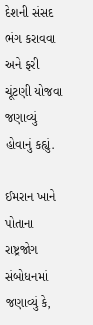દેશની સંસદ ભંગ કરાવવા અને ફરી ચૂંટણી યોજવા જણાવ્યું હોવાનું કહ્યું.

ઈમરાન ખાને પોતાના રાષ્ટ્રજોગ સંબોધનમાં જણાવ્યું કે,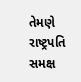તેમણે રાષ્ટ્રપતિ સમક્ષ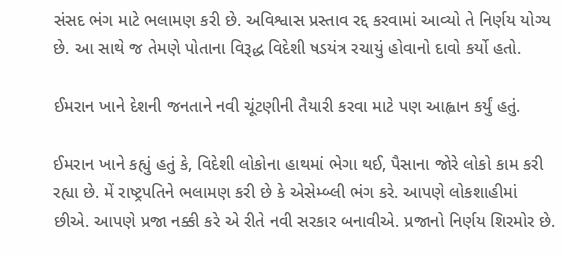સંસદ ભંગ માટે ભલામણ કરી છે. અવિશ્વાસ પ્રસ્તાવ રદ્દ કરવામાં આવ્યો તે નિર્ણય યોગ્ય છે. આ સાથે જ તેમણે પોતાના વિરૂદ્ધ વિદેશી ષડયંત્ર રચાયું હોવાનો દાવો કર્યો હતો.

ઈમરાન ખાને દેશની જનતાને નવી ચૂંટણીની તૈયારી કરવા માટે પણ આહ્વાન કર્યું હતું.

ઈમરાન ખાને કહ્યું હતું કે, વિદેશી લોકોના હાથમાં ભેગા થઈ, પૈસાના જોરે લોકો કામ કરી રહ્યા છે. મેં રાષ્ટ્રપતિને ભલામણ કરી છે કે એસેમ્બ્લી ભંગ કરે. આપણે લોકશાહીમાં છીએ. આપણે પ્રજા નક્કી કરે એ રીતે નવી સરકાર બનાવીએ. પ્રજાનો નિર્ણય શિરમોર છે.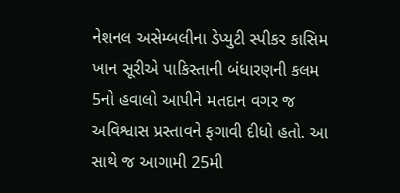નેશનલ અસેમ્બલીના ડેપ્યુટી સ્પીકર કાસિમ ખાન સૂરીએ પાકિસ્તાની બંધારણની કલમ 5નો હવાલો આપીને મતદાન વગર જ અવિશ્વાસ પ્રસ્તાવને ફગાવી દીધો હતો. આ સાથે જ આગામી 25મી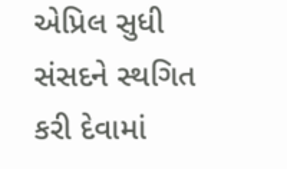એપ્રિલ સુધી સંસદને સ્થગિત કરી દેવામાં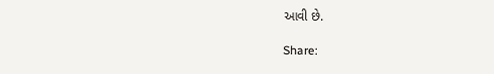આવી છે.

Share: